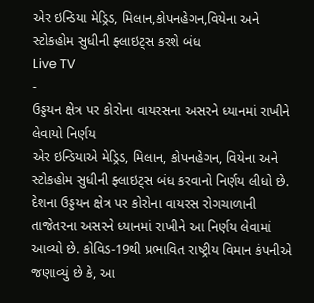એર ઇન્ડિયા મેડ્રિડ, મિલાન,કોપનહેગન,વિયેના અને સ્ટોકહોમ સુધીની ફ્લાઇટ્સ કરશે બંધ
Live TV
-
ઉડ્ડયન ક્ષેત્ર પર કોરોના વાયરસના અસરને ધ્યાનમાં રાખીને લેવાયો નિર્ણય
એર ઇન્ડિયાએ મેડ્રિડ, મિલાન, કોપનહેગન, વિયેના અને સ્ટોકહોમ સુધીની ફ્લાઇટ્સ બંધ કરવાનો નિર્ણય લીધો છે. દેશના ઉડ્ડયન ક્ષેત્ર પર કોરોના વાયરસ રોગચાળાની તાજેતરના અસરને ધ્યાનમાં રાખીને આ નિર્ણય લેવામાં આવ્યો છે. કોવિડ-19થી પ્રભાવિત રાષ્ટ્રીય વિમાન કંપનીએ જણાવ્યું છે કે, આ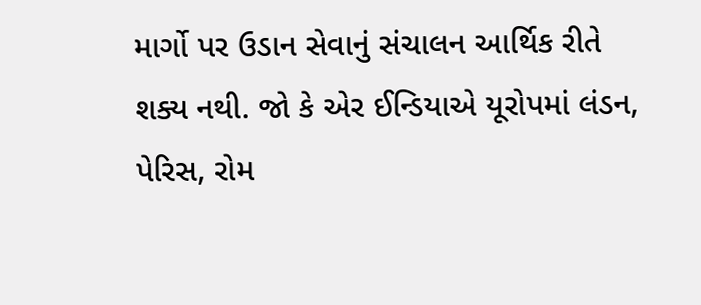માર્ગો પર ઉડાન સેવાનું સંચાલન આર્થિક રીતે શક્ય નથી. જો કે એર ઈન્ડિયાએ યૂરોપમાં લંડન, પેરિસ, રોમ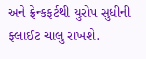અને ફ્રેન્કફર્ટથી યુરોપ સુધીની ફ્લાઈટ ચાલુ રાખશે.